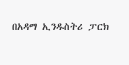በአዳማ ኢንዱስትሪ ፓርክ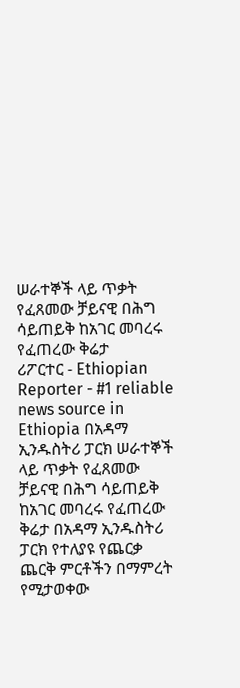ሠራተኞች ላይ ጥቃት የፈጸመው ቻይናዊ በሕግ ሳይጠይቅ ከአገር መባረሩ የፈጠረው ቅሬታ
ሪፖርተር - Ethiopian Reporter - #1 reliable news source in Ethiopia በአዳማ ኢንዱስትሪ ፓርክ ሠራተኞች ላይ ጥቃት የፈጸመው ቻይናዊ በሕግ ሳይጠይቅ ከአገር መባረሩ የፈጠረው ቅሬታ በአዳማ ኢንዱስትሪ ፓርክ የተለያዩ የጨርቃ ጨርቅ ምርቶችን በማምረት የሚታወቀው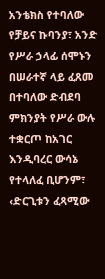አንቴክስ የተባለው የቻይና ኩባንያ፣ አንድ የሥራ ኃላፊ ሰሞኑን በሠራተኛ ላይ ፈጸመ በተባለው ድብደባ ምክንያት የሥራ ውሉ ተቋርጦ ከአገር እንዲባረር ውሳኔ የተላለፈ ቢሆንም፣ ‹ድርጊቱን ፈጻሚው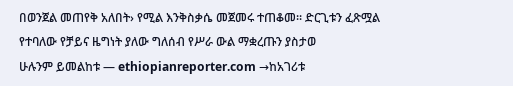በወንጀል መጠየቅ አለበት› የሚል እንቅስቃሴ መጀመሩ ተጠቆመ፡፡ ድርጊቱን ፈጽሟል የተባለው የቻይና ዜግነት ያለው ግለሰብ የሥራ ውል ማቋረጡን ያስታወ
ሁሉንም ይመልከቱ — ethiopianreporter.com →ከአገሪቱ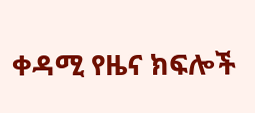ቀዳሚ የዜና ክፍሎች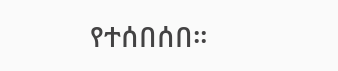የተሰበሰበ።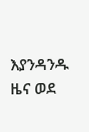እያንዳንዱ ዜና ወደ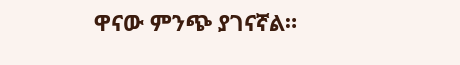ዋናው ምንጭ ያገናኛል።